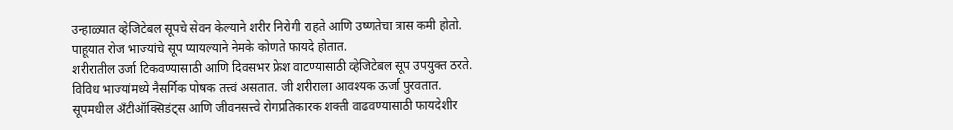उन्हाळ्यात व्हेजिटेबल सूपचे सेवन केल्याने शरीर निरोगी राहते आणि उष्णतेचा त्रास कमी होतो. पाहूयात रोज भाज्यांचे सूप प्यायल्याने नेमके कोणते फायदे होतात.
शरीरातील उर्जा टिकवण्यासाठी आणि दिवसभर फ्रेश वाटण्यासाठी व्हेजिटेबल सूप उपयुक्त ठरते.
विविध भाज्यांमध्ये नैसर्गिक पोषक तत्त्वं असतात. जी शरीराला आवश्यक ऊर्जा पुरवतात.
सूपमधील अँटीऑक्सिडंट्स आणि जीवनसत्त्वे रोगप्रतिकारक शक्ती वाढवण्यासाठी फायदेशीर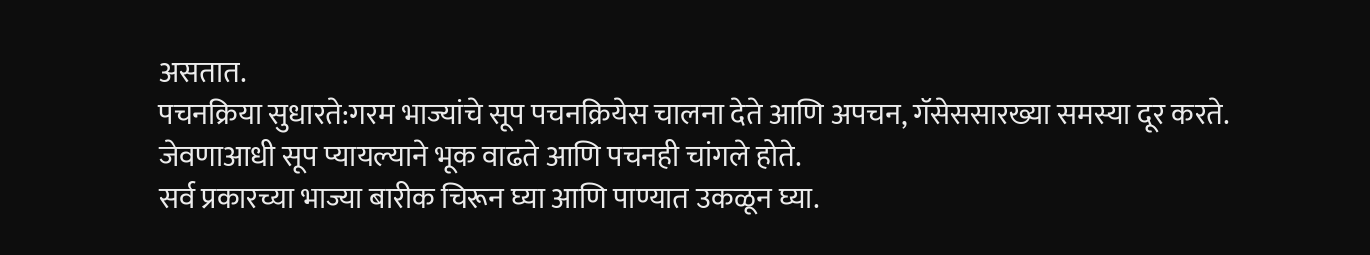असतात.
पचनक्रिया सुधारते:गरम भाज्यांचे सूप पचनक्रियेस चालना देते आणि अपचन, गॅसेससारख्या समस्या दूर करते.
जेवणाआधी सूप प्यायल्याने भूक वाढते आणि पचनही चांगले होते.
सर्व प्रकारच्या भाज्या बारीक चिरून घ्या आणि पाण्यात उकळून घ्या.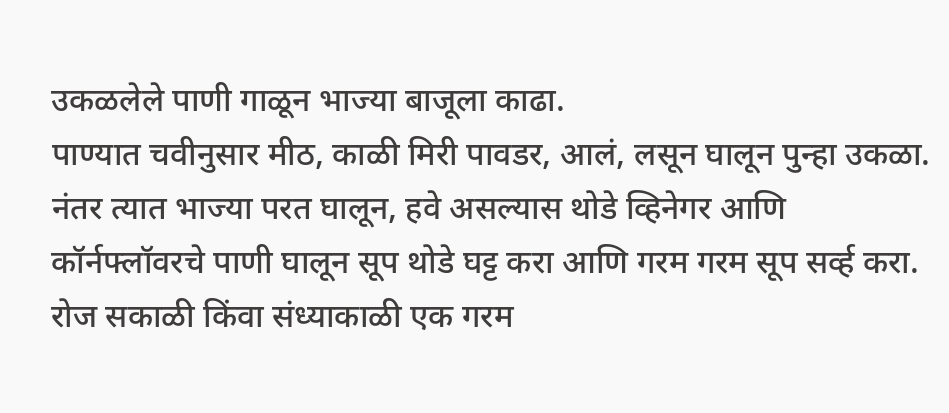उकळलेले पाणी गाळून भाज्या बाजूला काढा.
पाण्यात चवीनुसार मीठ, काळी मिरी पावडर, आलं, लसून घालून पुन्हा उकळा. नंतर त्यात भाज्या परत घालून, हवे असल्यास थोडे व्हिनेगर आणि कॉर्नफ्लॉवरचे पाणी घालून सूप थोडे घट्ट करा आणि गरम गरम सूप सर्व्ह करा.
रोज सकाळी किंवा संध्याकाळी एक गरम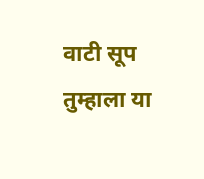वाटी सूप तुम्हाला या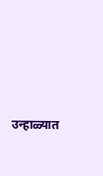उन्हाळ्यात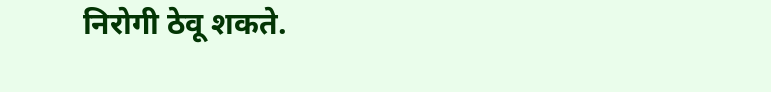निरोगी ठेवू शकते.